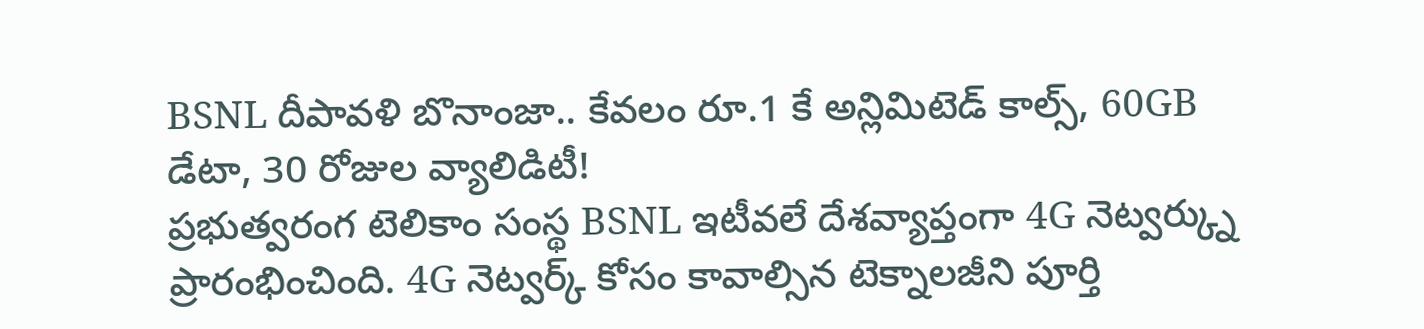BSNL దీపావళి బొనాంజా.. కేవలం రూ.1 కే అన్లిమిటెడ్ కాల్స్, 60GB డేటా, 30 రోజుల వ్యాలిడిటీ!
ప్రభుత్వరంగ టెలికాం సంస్థ BSNL ఇటీవలే దేశవ్యాప్తంగా 4G నెట్వర్క్ను ప్రారంభించింది. 4G నెట్వర్క్ కోసం కావాల్సిన టెక్నాలజీని పూర్తి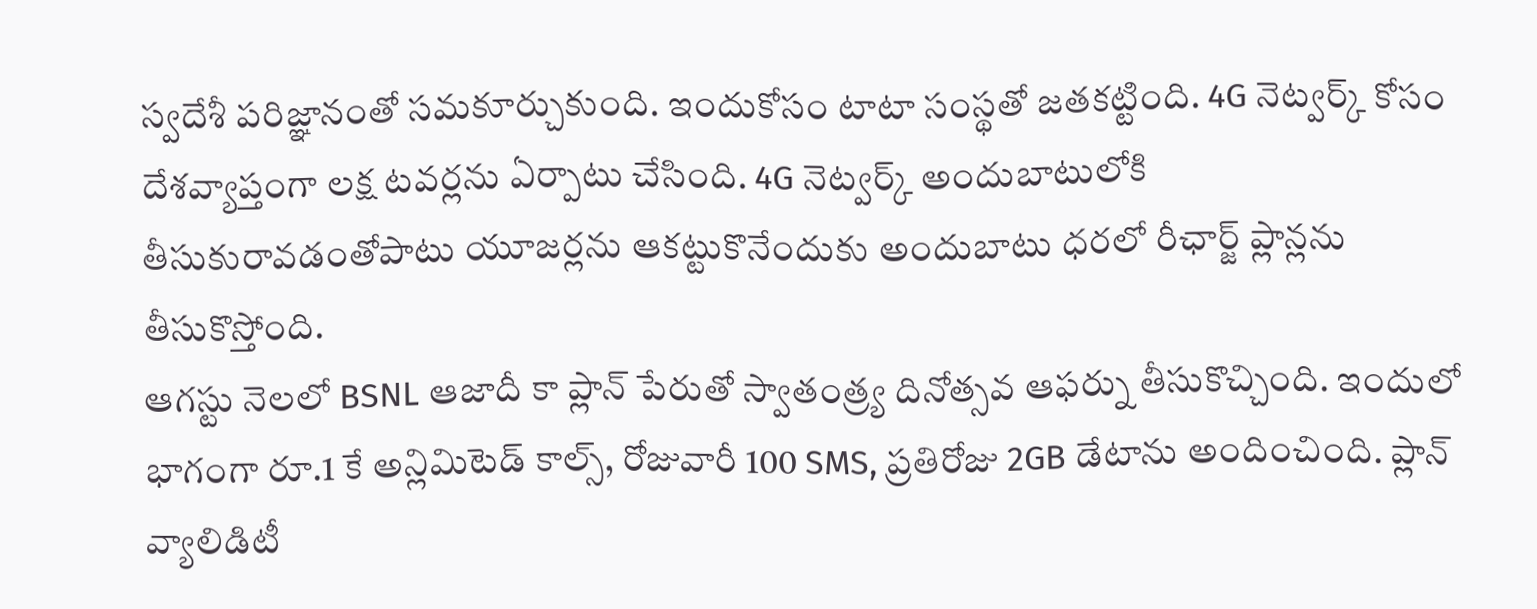స్వదేశీ పరిజ్ఞానంతో సమకూర్చుకుంది. ఇందుకోసం టాటా సంస్థతో జతకట్టింది. 4G నెట్వర్క్ కోసం దేశవ్యాప్తంగా లక్ష టవర్లను ఏర్పాటు చేసింది. 4G నెట్వర్క్ అందుబాటులోకి తీసుకురావడంతోపాటు యూజర్లను ఆకట్టుకొనేందుకు అందుబాటు ధరలో రీఛార్జ్ ప్లాన్లను తీసుకొస్తోంది.
ఆగస్టు నెలలో BSNL ఆజాదీ కా ప్లాన్ పేరుతో స్వాతంత్ర్య దినోత్సవ ఆఫర్ను తీసుకొచ్చింది. ఇందులో భాగంగా రూ.1 కే అన్లిమిటెడ్ కాల్స్, రోజువారీ 100 SMS, ప్రతిరోజు 2GB డేటాను అందించింది. ప్లాన్ వ్యాలిడిటీ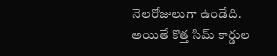నెలరోజులుగా ఉండేది. అయితే కొత్త సిమ్ కార్డుల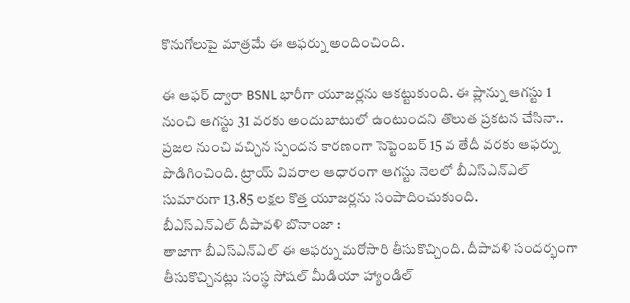కొనుగోలుపై మాత్రమే ఈ ఆఫర్ను అందించింది.

ఈ ఆఫర్ ద్వారా BSNL భారీగా యూజర్లను ఆకట్టుకుంది. ఈ ప్లాన్ను ఆగస్టు 1 నుంచి ఆగస్టు 31 వరకు అందుబాటులో ఉంటుందని తొలుత ప్రకటన చేసినా.. ప్రజల నుంచి వచ్చిన స్పందన కారణంగా సెప్టెంబర్ 15 వ తేదీ వరకు ఆఫర్ను పొడిగించింది. ట్రాయ్ వివరాల ఆధారంగా ఆగస్టు నెలలో బీఎస్ఎన్ఎల్ సుమారుగా 13.85 లక్షల కొత్త యూజర్లను సంపాదించుకుంది.
బీఎస్ఎన్ఎల్ దీపావళి బొనాంజా :
తాజాగా బీఎస్ఎన్ఎల్ ఈ ఆఫర్ను మరోసారి తీసుకొచ్చింది. దీపావళి సందర్భంగా తీసుకొచ్చినట్లు సంస్థ సోషల్ మీడియా హ్యాండిల్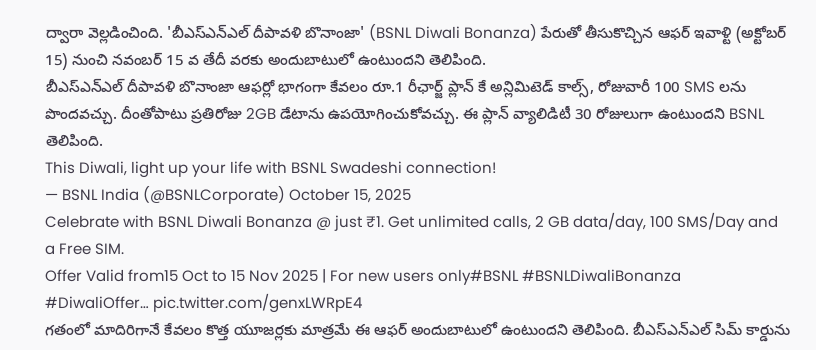ద్వారా వెల్లడించింది. 'బీఎస్ఎన్ఎల్ దీపావళి బొనాంజా' (BSNL Diwali Bonanza) పేరుతో తీసుకొచ్చిన ఆఫర్ ఇవాళ్టి (అక్టోబర్ 15) నుంచి నవంబర్ 15 వ తేదీ వరకు అందుబాటులో ఉంటుందని తెలిపింది.
బీఎస్ఎన్ఎల్ దీపావళి బొనాంజా ఆఫర్లో భాగంగా కేవలం రూ.1 రీఛార్జ్ ప్లాన్ కే అన్లిమిటెడ్ కాల్స్, రోజువారీ 100 SMS లను పొందవచ్చు. దీంతోపాటు ప్రతిరోజు 2GB డేటాను ఉపయోగించుకోవచ్చు. ఈ ప్లాన్ వ్యాలిడిటీ 30 రోజులుగా ఉంటుందని BSNL తెలిపింది.
This Diwali, light up your life with BSNL Swadeshi connection!
— BSNL India (@BSNLCorporate) October 15, 2025
Celebrate with BSNL Diwali Bonanza @ just ₹1. Get unlimited calls, 2 GB data/day, 100 SMS/Day and a Free SIM.
Offer Valid from15 Oct to 15 Nov 2025 | For new users only#BSNL #BSNLDiwaliBonanza #DiwaliOffer… pic.twitter.com/genxLWRpE4
గతంలో మాదిరిగానే కేవలం కొత్త యూజర్లకు మాత్రమే ఈ ఆఫర్ అందుబాటులో ఉంటుందని తెలిపింది. బీఎస్ఎన్ఎల్ సిమ్ కార్డును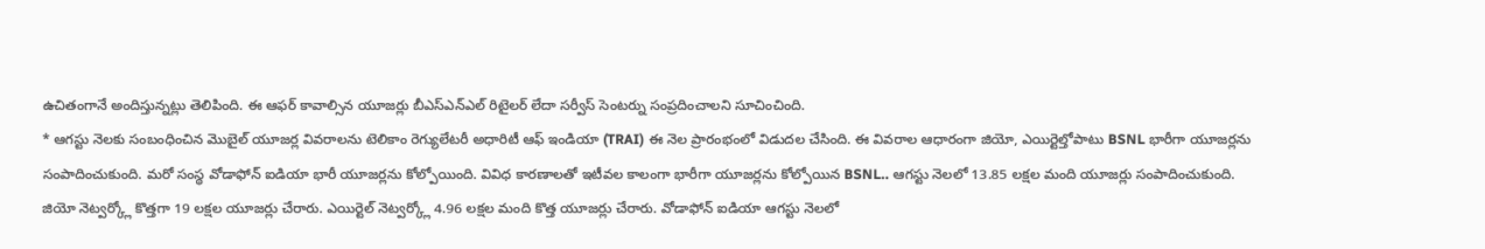ఉచితంగానే అందిస్తున్నట్లు తెలిపింది. ఈ ఆఫర్ కావాల్సిన యూజర్లు బీఎస్ఎన్ఎల్ రిటైలర్ లేదా సర్వీస్ సెంటర్ను సంప్రదించాలని సూచించింది.
* ఆగస్టు నెలకు సంబంధించిన మొబైల్ యూజర్ల వివరాలను టెలికాం రెగ్యులేటరీ అధారిటీ ఆఫ్ ఇండియా (TRAI) ఈ నెల ప్రారంభంలో విడుదల చేసింది. ఈ వివరాల ఆధారంగా జియో, ఎయిర్టెల్తోపాటు BSNL భారీగా యూజర్లను సంపాదించుకుంది. మరో సంస్థ వోడాఫోన్ ఐడియా భారీ యూజర్లను కోల్పోయింది. వివిధ కారణాలతో ఇటీవల కాలంగా భారీగా యూజర్లను కోల్పోయిన BSNL.. ఆగస్టు నెలలో 13.85 లక్షల మంది యూజర్లు సంపాదించుకుంది.
జియో నెట్వర్క్లో కొత్తగా 19 లక్షల యూజర్లు చేరారు. ఎయిర్టెల్ నెట్వర్క్లో 4.96 లక్షల మంది కొత్త యూజర్లు చేరారు. వోడాఫోన్ ఐడియా ఆగస్టు నెలలో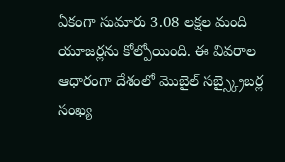ఏకంగా సుమారు 3.08 లక్షల మంది యూజర్లను కోల్పోయింది. ఈ వివరాల ఆధారంగా దేశంలో మొబైల్ సబ్స్క్రైబర్ల సంఖ్య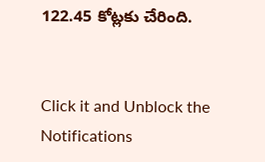122.45 కోట్లకు చేరింది.


Click it and Unblock the Notifications